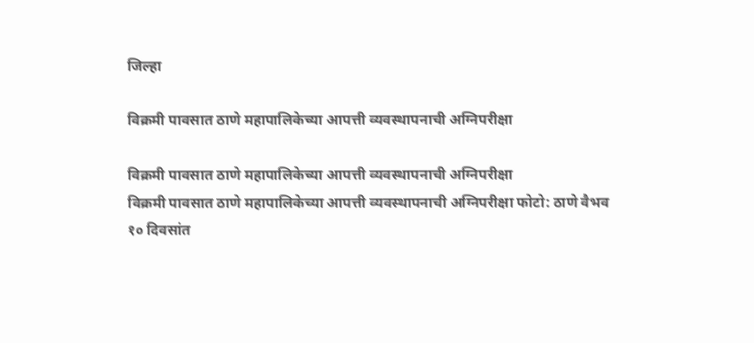जिल्हा

विक्रमी पावसात ठाणे महापालिकेच्या आपत्ती व्यवस्थापनाची अग्निपरीक्षा

विक्रमी पावसात ठाणे महापालिकेच्या आपत्ती व्यवस्थापनाची अग्निपरीक्षा
विक्रमी पावसात ठाणे महापालिकेच्या आपत्ती व्यवस्थापनाची अग्निपरीक्षा फोटो: ठाणे वैभव
१० दिवसांत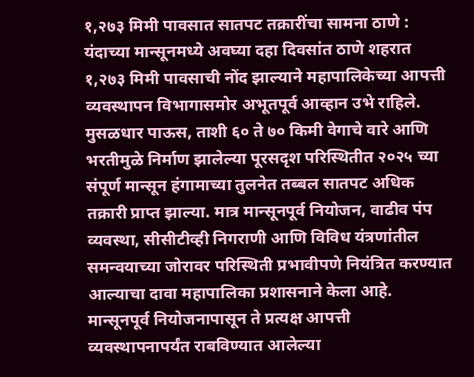१,२७३ मिमी पावसात सातपट तक्रारींचा सामना ठाणे : यंदाच्या मान्सूनमध्ये अवघ्या दहा दिवसांत ठाणे शहरात १,२७३ मिमी पावसाची नोंद झाल्याने महापालिकेच्या आपत्ती व्यवस्थापन विभागासमोर अभूतपूर्व आव्हान उभे राहिले. मुसळधार पाऊस, ताशी ६० ते ७० किमी वेगाचे वारे आणि भरतीमुळे निर्माण झालेल्या पूरसदृश परिस्थितीत २०२५ च्या संपूर्ण मान्सून हंगामाच्या तुलनेत तब्बल सातपट अधिक तक्रारी प्राप्त झाल्या. मात्र मान्सूनपूर्व नियोजन, वाढीव पंप व्यवस्था, सीसीटीव्ही निगराणी आणि विविध यंत्रणांतील समन्वयाच्या जोरावर परिस्थिती प्रभावीपणे नियंत्रित करण्यात आल्याचा दावा महापालिका प्रशासनाने केला आहे. मान्सूनपूर्व नियोजनापासून ते प्रत्यक्ष आपत्ती व्यवस्थापनापर्यंत राबविण्यात आलेल्या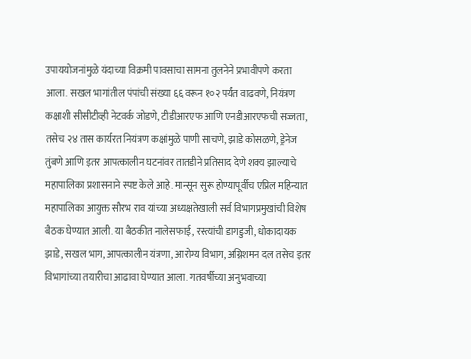उपाययोजनांमुळे यंदाच्या विक्रमी पावसाचा सामना तुलनेने प्रभावीपणे करता आला. सखल भागांतील पंपांची संख्या ६६ वरून १०२ पर्यंत वाढवणे, नियंत्रण कक्षाशी सीसीटीव्ही नेटवर्क जोडणे, टीडीआरएफ आणि एनडीआरएफची सज्जता, तसेच २४ तास कार्यरत नियंत्रण कक्षांमुळे पाणी साचणे, झाडे कोसळणे, ड्रेनेज तुंबणे आणि इतर आपत्कालीन घटनांवर तातडीने प्रतिसाद देणे शक्य झाल्याचे महापालिका प्रशासनाने स्पष्ट केले आहे. मान्सून सुरू होण्यापूर्वीच एप्रिल महिन्यात महापालिका आयुक्त सौरभ राव यांच्या अध्यक्षतेखाली सर्व विभागप्रमुखांची विशेष बैठक घेण्यात आली. या बैठकीत नालेसफाई, रस्त्यांची डागडुजी, धोकादायक झाडे, सखल भाग, आपत्कालीन यंत्रणा, आरोग्य विभाग, अग्निशमन दल तसेच इतर विभागांच्या तयारीचा आढावा घेण्यात आला. गतवर्षीच्या अनुभवाच्या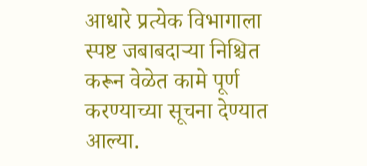आधारे प्रत्येक विभागाला स्पष्ट जबाबदाऱ्या निश्चित करून वेळेत कामे पूर्ण करण्याच्या सूचना देण्यात आल्या.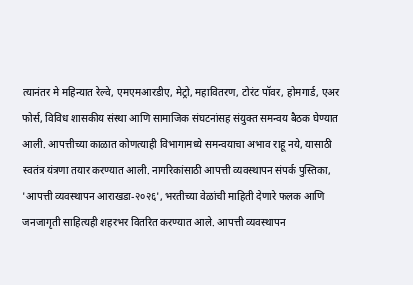त्यानंतर मे महिन्यात रेल्वे, एमएमआरडीए, मेट्रो, महावितरण, टोरंट पॉवर, होमगार्ड, एअर फोर्स, विविध शासकीय संस्था आणि सामाजिक संघटनांसह संयुक्त समन्वय बैठक घेण्यात आली. आपत्तीच्या काळात कोणत्याही विभागामध्ये समन्वयाचा अभाव राहू नये, यासाठी स्वतंत्र यंत्रणा तयार करण्यात आली. नागरिकांसाठी आपत्ती व्यवस्थापन संपर्क पुस्तिका, 'आपत्ती व्यवस्थापन आराखडा-२०२६', भरतीच्या वेळांची माहिती देणारे फलक आणि जनजागृती साहित्यही शहरभर वितरित करण्यात आले. आपत्ती व्यवस्थापन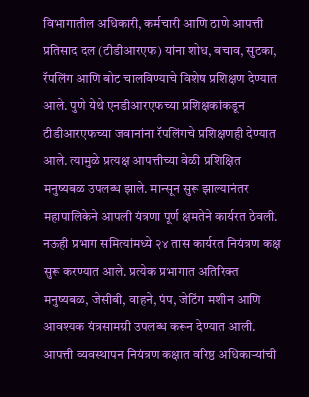विभागातील अधिकारी, कर्मचारी आणि ठाणे आपत्ती प्रतिसाद दल (टीडीआरएफ) यांना शोध, बचाव, सुटका, रॅपलिंग आणि बोट चालविण्याचे विशेष प्रशिक्षण देण्यात आले. पुणे येथे एनडीआरएफच्या प्रशिक्षकांकडून टीडीआरएफच्या जवानांना रॅपलिंगचे प्रशिक्षणही देण्यात आले. त्यामुळे प्रत्यक्ष आपत्तीच्या वेळी प्रशिक्षित मनुष्यबळ उपलब्ध झाले. मान्सून सुरू झाल्यानंतर महापालिकेने आपली यंत्रणा पूर्ण क्षमतेने कार्यरत ठेवली. नऊही प्रभाग समित्यांमध्ये २४ तास कार्यरत नियंत्रण कक्ष सुरू करण्यात आले. प्रत्येक प्रभागात अतिरिक्त मनुष्यबळ, जेसीबी, वाहने, पंप, जेटिंग मशीन आणि आवश्यक यंत्रसामग्री उपलब्ध करून देण्यात आली. आपत्ती व्यवस्थापन नियंत्रण कक्षात वरिष्ठ अधिकाऱ्यांची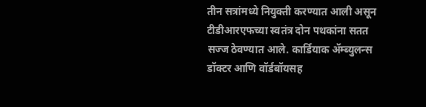तीन सत्रांमध्ये नियुक्ती करण्यात आली असून टीडीआरएफच्या स्वतंत्र दोन पथकांना सतत सज्ज ठेवण्यात आले. कार्डियाक ॲम्ब्युलन्स डॉक्टर आणि वॉर्डबॉयसह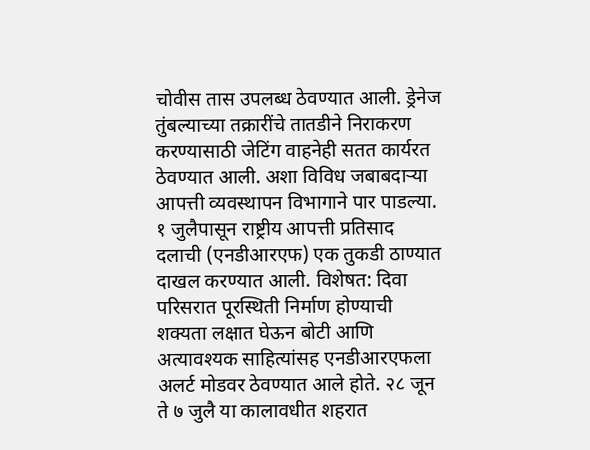चोवीस तास उपलब्ध ठेवण्यात आली. ड्रेनेज तुंबल्याच्या तक्रारींचे तातडीने निराकरण करण्यासाठी जेटिंग वाहनेही सतत कार्यरत ठेवण्यात आली. अशा विविध जबाबदाऱ्या आपत्ती व्यवस्थापन विभागाने पार पाडल्या. १ जुलैपासून राष्ट्रीय आपत्ती प्रतिसाद दलाची (एनडीआरएफ) एक तुकडी ठाण्यात दाखल करण्यात आली. विशेषत: दिवा परिसरात पूरस्थिती निर्माण होण्याची शक्यता लक्षात घेऊन बोटी आणि अत्यावश्यक साहित्यांसह एनडीआरएफला अलर्ट मोडवर ठेवण्यात आले होते. २८ जून ते ७ जुलै या कालावधीत शहरात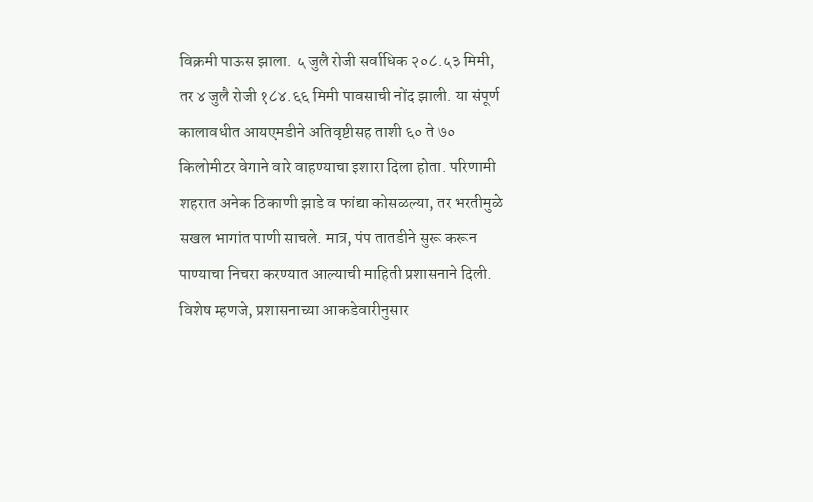विक्रमी पाऊस झाला. ५ जुलै रोजी सर्वाधिक २०८.५३ मिमी, तर ४ जुलै रोजी १८४.६६ मिमी पावसाची नोंद झाली. या संपूर्ण कालावधीत आयएमडीने अतिवृष्टीसह ताशी ६० ते ७० किलोमीटर वेगाने वारे वाहण्याचा इशारा दिला होता. परिणामी शहरात अनेक ठिकाणी झाडे व फांद्या कोसळल्या, तर भरतीमुळे सखल भागांत पाणी साचले. मात्र, पंप तातडीने सुरू करून पाण्याचा निचरा करण्यात आल्याची माहिती प्रशासनाने दिली. विशेष म्हणजे, प्रशासनाच्या आकडेवारीनुसार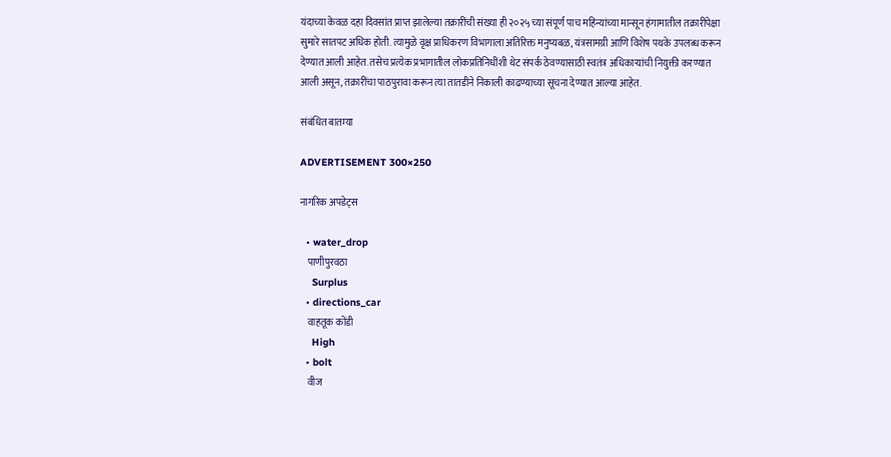यंदाच्या केवळ दहा दिवसांत प्राप्त झालेल्या तक्रारींची संख्या ही २०२५ च्या संपूर्ण पाच महिन्यांच्या मान्सून हंगामातील तक्रारींपेक्षा सुमारे सातपट अधिक होती. त्यामुळे वृक्ष प्राधिकरण विभागाला अतिरिक्त मनुष्यबळ, यंत्रसामग्री आणि विशेष पथके उपलब्ध करून देण्यात आली आहेत. तसेच प्रत्येक प्रभागातील लोकप्रतिनिधींशी थेट संपर्क ठेवण्यासाठी स्वतंत्र अधिकाऱ्यांची नियुक्ती करण्यात आली असून, तक्रारींचा पाठपुरावा करून त्या तातडीने निकाली काढण्याच्या सूचना देण्यात आल्या आहेत.

संबंधित बातम्या

ADVERTISEMENT 300×250

नागरिक अपडेट्स

  • water_drop
    पाणीपुरवठा
    Surplus
  • directions_car
    वाहतूक कोंडी
    High
  • bolt
    वीज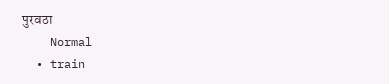पुरवठा
    Normal
  • train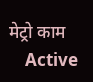मेट्रो काम
    Active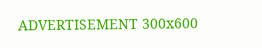ADVERTISEMENT 300x600